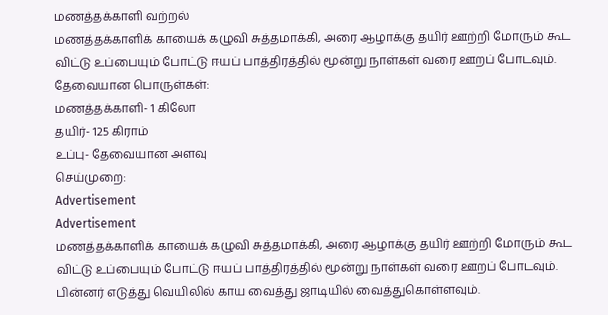மணத்தக்காளி வற்றல்
மணத்தக்காளிக் காயைக் கழுவி சுத்தமாக்கி, அரை ஆழாக்கு தயிர் ஊற்றி மோரும் கூட விட்டு உப்பையும் போட்டு ஈயப் பாத்திரத்தில் மூன்று நாள்கள் வரை ஊறப் போடவும்.
தேவையான பொருள்கள்:
மணத்தக்காளி- 1 கிலோ
தயிர்- 125 கிராம்
உப்பு- தேவையான அளவு
செய்முறை:
Advertisement
Advertisement
மணத்தக்காளிக் காயைக் கழுவி சுத்தமாக்கி, அரை ஆழாக்கு தயிர் ஊற்றி மோரும் கூட விட்டு உப்பையும் போட்டு ஈயப் பாத்திரத்தில் மூன்று நாள்கள் வரை ஊறப் போடவும். பின்னர் எடுத்து வெயிலில் காய வைத்து ஜாடியில் வைத்துகொள்ளவும்.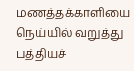மணத்தக்காளியை நெய்யில் வறுத்து பத்தியச்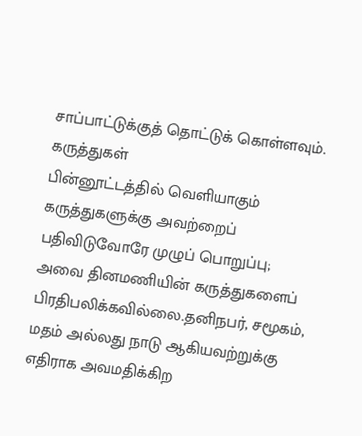சாப்பாட்டுக்குத் தொட்டுக் கொள்ளவும்.
கருத்துகள்
பின்னூட்டத்தில் வெளியாகும் கருத்துகளுக்கு அவற்றைப் பதிவிடுவோரே முழுப் பொறுப்பு; அவை தினமணியின் கருத்துகளைப் பிரதிபலிக்கவில்லை.தனிநபர், சமூகம், மதம் அல்லது நாடு ஆகியவற்றுக்கு எதிராக அவமதிக்கிற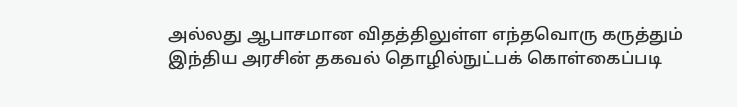அல்லது ஆபாசமான விதத்திலுள்ள எந்தவொரு கருத்தும் இந்திய அரசின் தகவல் தொழில்நுட்பக் கொள்கைப்படி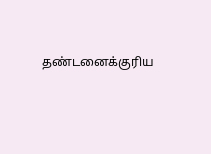தண்டனைக்குரிய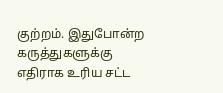குற்றம். இதுபோன்ற கருத்துகளுக்கு எதிராக உரிய சட்ட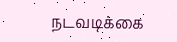நடவடிக்கை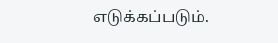எடுக்கப்படும்.